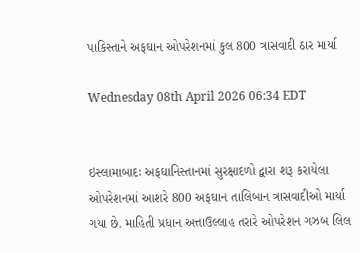પાકિસ્તાને અફઘાન ઓપરેશનમાં કુલ 800 ત્રાસવાદી ઠાર માર્યા

Wednesday 08th April 2026 06:34 EDT


ઇસ્લામાબાદઃ અફઘાનિસ્તાનમાં સુરક્ષાદળો દ્વારા શરૂ કરાયેલા ઓપરેશનમાં આશરે 800 અફઘાન તાલિબાન ત્રાસવાદીઓ માર્યા ગયા છે. માહિતી પ્રધાન અત્તાઉલ્લાહ તરારે ઓપરેશન ગઝબ લિલ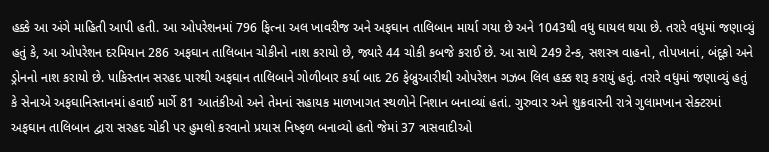હક્કે આ અંગે માહિતી આપી હતી. આ ઓપરેશનમાં 796 ફિત્ના અલ ખાવરીજ અને અફઘાન તાલિબાન માર્યા ગયા છે અને 1043થી વધુ ઘાયલ થયા છે. તરારે વધુમાં જણાવ્યું હતું કે, આ ઓપરેશન દરમિયાન 286 અફઘાન તાલિબાન ચોકીનો નાશ કરાયો છે, જ્યારે 44 ચોકી કબજે કરાઈ છે. આ સાથે 249 ટેન્ક, સશસ્ત્ર વાહનો, તોપખાનાં, બંદૂકો અને ડ્રોનનો નાશ કરાયો છે. પાકિસ્તાન સરહદ પારથી અફઘાન તાલિબાને ગોળીબાર કર્યા બાદ 26 ફેબ્રુઆરીથી ઓપરેશન ગઝબ લિલ હક્ક શરૂ કરાયું હતું. તરારે વધુમાં જણાવ્યું હતું કે સેનાએ અફઘાનિસ્તાનમાં હવાઈ માર્ગે 81 આતંકીઓ અને તેમનાં સહાયક માળખાગત સ્થળોને નિશાન બનાવ્યાં હતાં. ગુરુવાર અને શુક્રવારની રાત્રે ગુલામખાન સેક્ટરમાં અફઘાન તાલિબાન દ્વારા સરહદ ચોકી પર હુમલો કરવાનો પ્રયાસ નિષ્ફળ બનાવ્યો હતો જેમાં 37 ત્રાસવાદીઓ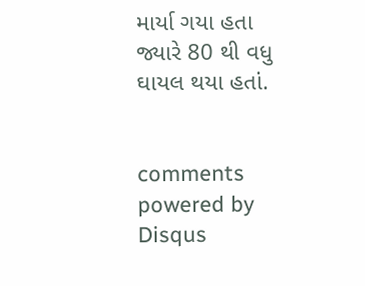માર્યા ગયા હતા જ્યારે 80 થી વધુ ઘાયલ થયા હતાં.


comments powered by Disqus